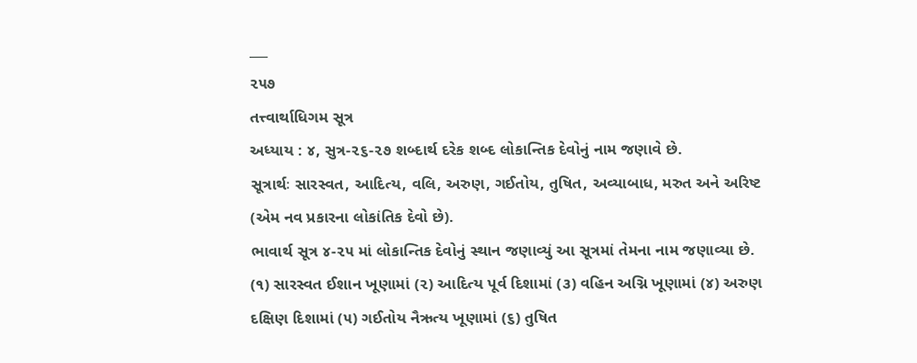___
૨૫૭
તત્ત્વાર્થાધિગમ સૂત્ર
અધ્યાય : ૪, સુત્ર-૨૬-૨૭ શબ્દાર્થ દરેક શબ્દ લોકાન્તિક દેવોનું નામ જણાવે છે.
સૂત્રાર્થઃ સારસ્વત, આદિત્ય, વલિ, અરુણ, ગઈતોય, તુષિત, અવ્યાબાધ, મરુત અને અરિષ્ટ (એમ નવ પ્રકારના લોકાંતિક દેવો છે).
ભાવાર્થ સૂત્ર ૪-૨૫ માં લોકાન્તિક દેવોનું સ્થાન જણાવ્યું આ સૂત્રમાં તેમના નામ જણાવ્યા છે.
(૧) સારસ્વત ઈશાન ખૂણામાં (૨) આદિત્ય પૂર્વ દિશામાં (૩) વહિન અગ્નિ ખૂણામાં (૪) અરુણ દક્ષિણ દિશામાં (૫) ગઈતોય નૈઋત્ય ખૂણામાં (૬) તુષિત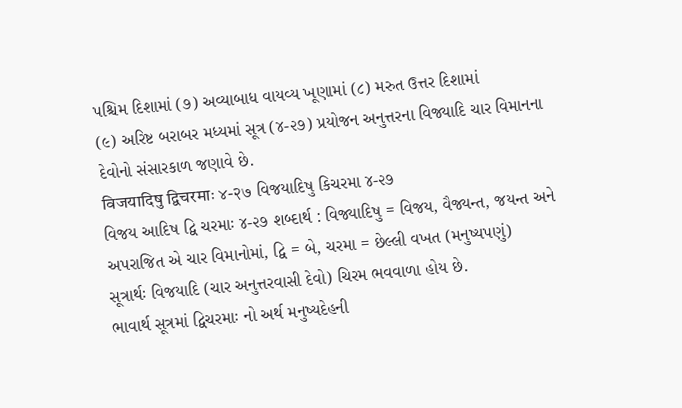પશ્ચિમ દિશામાં (૭) અવ્યાબાધ વાયવ્ય ખૂણામાં (૮) મરુત ઉત્તર દિશામાં
(૯) અરિષ્ટ બરાબર મધ્યમાં સૂત્ર (૪-૨૭) પ્રયોજન અનુત્તરના વિજ્યાદિ ચાર વિમાનના દેવોનો સંસારકાળ જણાવે છે.
विजयादिषु द्विचरमाः ४-२७ વિજયાદિષુ કિચરમા ૪-૨૭
વિજય આદિષ દ્વિ ચરમાઃ ૪-૨૭ શબ્દાર્થ : વિજ્યાદિષુ = વિજય, વૈજ્યન્ત, જયન્ત અને અપરાજિત એ ચાર વિમાનોમાં, દ્વિ = બે, ચરમા = છેલ્લી વખત (મનુષ્યપણું)
સૂત્રાર્થઃ વિજયાદિ (ચાર અનુત્તરવાસી દેવો) ચિરમ ભવવાળા હોય છે.
ભાવાર્થ સૂત્રમાં દ્વિચરમાઃ નો અર્થ મનુષ્યદેહની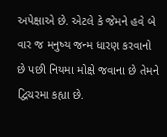અપેક્ષાએ છે. એટલે કે જેમને હવે બે વાર જ મનુષ્ય જન્મ ધારણ કરવાનો છે પછી નિયમા મોક્ષે જવાના છે તેમને દ્વિચરમા કહ્યા છે.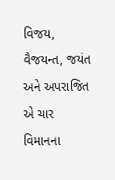વિજય, વૈજયન્ત, જયંત અને અપરાજિત એ ચાર વિમાનના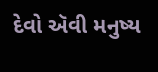દેવો ઍવી મનુષ્ય